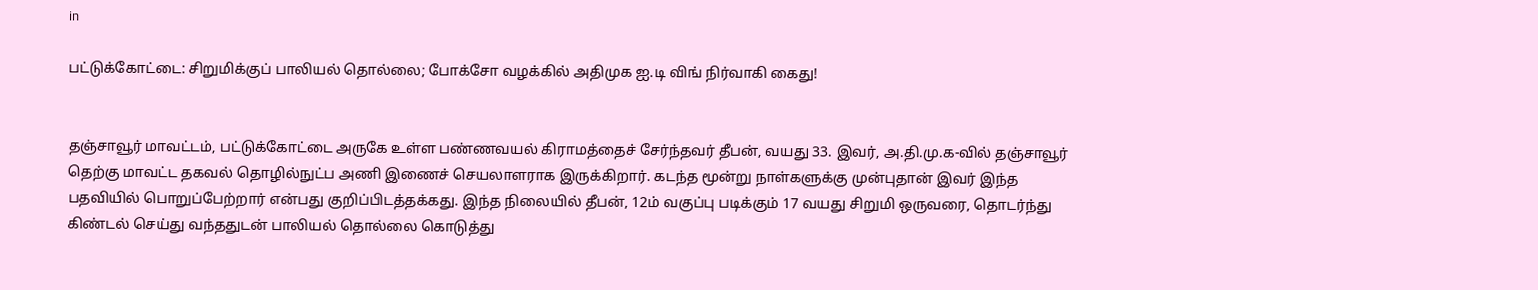in

பட்டுக்கோட்டை: சிறுமிக்குப் பாலியல் தொல்லை; போக்சோ வழக்கில் அதிமுக ஐ.டி விங் நிர்வாகி கைது!


தஞ்சாவூர் மாவட்டம், பட்டுக்கோட்டை அருகே உள்ள பண்ணவயல் கிராமத்தைச் சேர்ந்தவர் தீபன், வயது 33. இவர், அ.தி.மு.க-வில் தஞ்சாவூர் தெற்கு மாவட்ட தகவல் தொழில்நுட்ப அணி இணைச் செயலாளராக இருக்கிறார். கடந்த மூன்று நாள்களுக்கு முன்புதான் இவர் இந்த பதவியில் பொறுப்பேற்றார் என்பது குறிப்பிடத்தக்கது. இந்த நிலையில் தீபன், 12ம் வகுப்பு படிக்கும் 17 வயது சிறுமி ஒருவரை, தொடர்ந்து கிண்டல் செய்து வந்ததுடன் பாலியல் தொல்லை கொடுத்து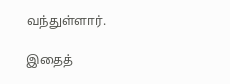வந்துள்ளார்.

இதைத்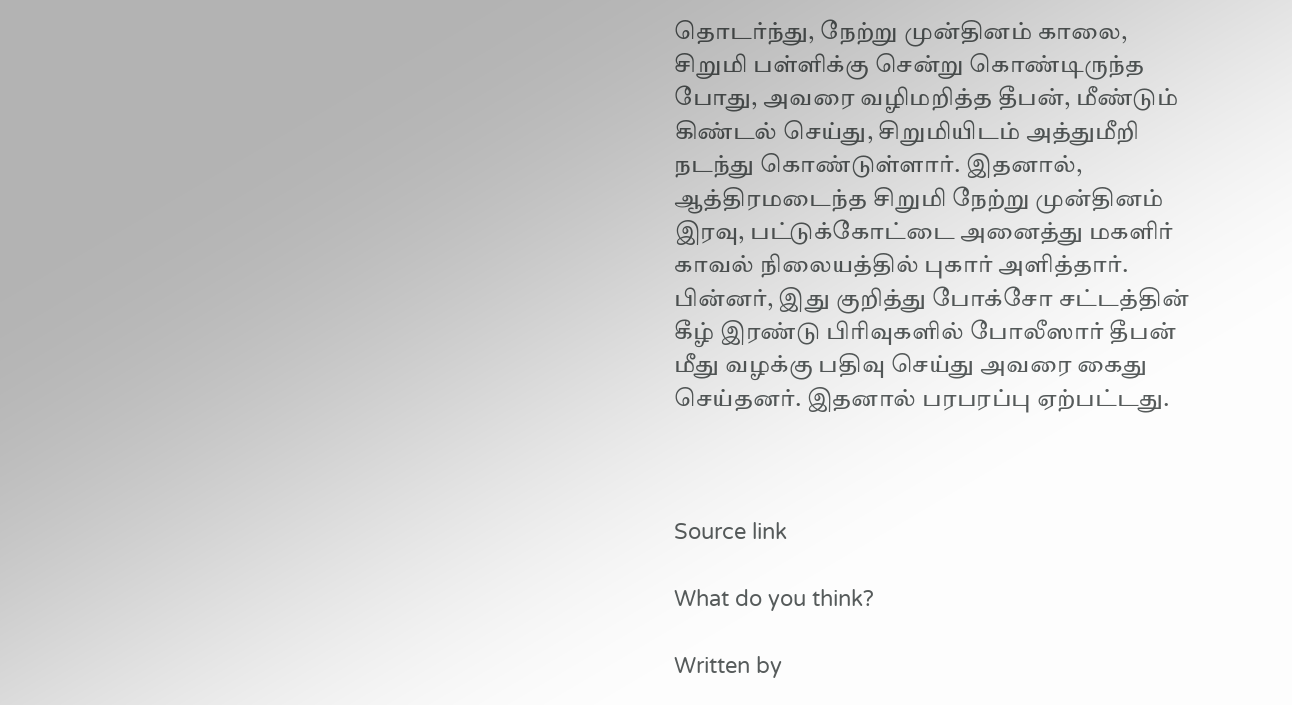தொடர்ந்து, நேற்று முன்தினம் காலை, சிறுமி பள்ளிக்கு சென்று கொண்டிருந்த போது, அவரை வழிமறித்த தீபன், மீண்டும் கிண்டல் செய்து, சிறுமியிடம் அத்துமீறி நடந்து கொண்டுள்ளார். இதனால், ஆத்திரமடைந்த சிறுமி நேற்று முன்தினம் இரவு, பட்டுக்கோட்டை அனைத்து மகளிர் காவல் நிலையத்தில் புகார் அளித்தார். பின்னர், இது குறித்து போக்சோ சட்டத்தின் கீழ் இரண்டு பிரிவுகளில் போலீஸார் தீபன் மீது வழக்கு பதிவு செய்து அவரை கைது செய்தனர். இதனால் பரபரப்பு ஏற்பட்டது.



Source link

What do you think?

Written by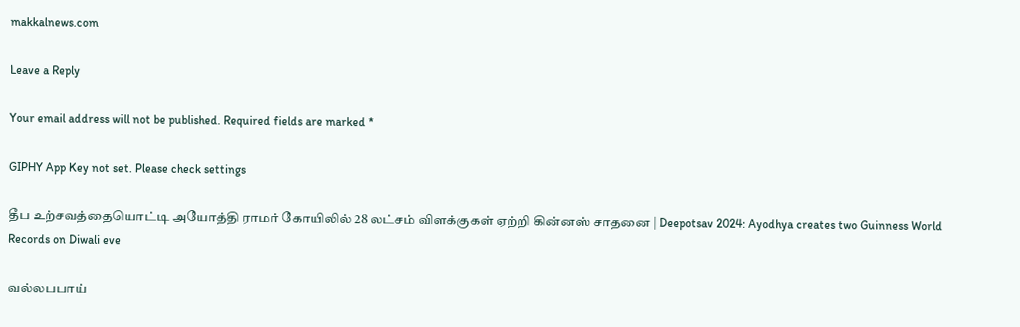makkalnews.com

Leave a Reply

Your email address will not be published. Required fields are marked *

GIPHY App Key not set. Please check settings

தீப உற்சவத்தையொட்டி அயோத்தி ராமர் கோயிலில் 28 லட்சம் விளக்குகள் ஏற்றி கின்னஸ் சாதனை | Deepotsav 2024: Ayodhya creates two Guinness World Records on Diwali eve

வல்லபபாய்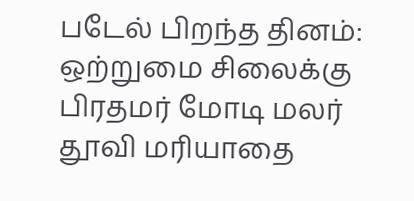படேல் பிறந்த தினம்: ஒற்றுமை சிலைக்கு பிரதமர் மோடி மலர் தூவி மரியாதை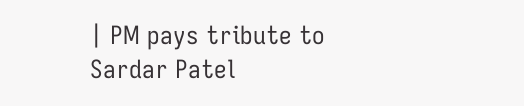| PM pays tribute to Sardar Patel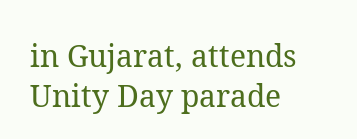in Gujarat, attends Unity Day parade